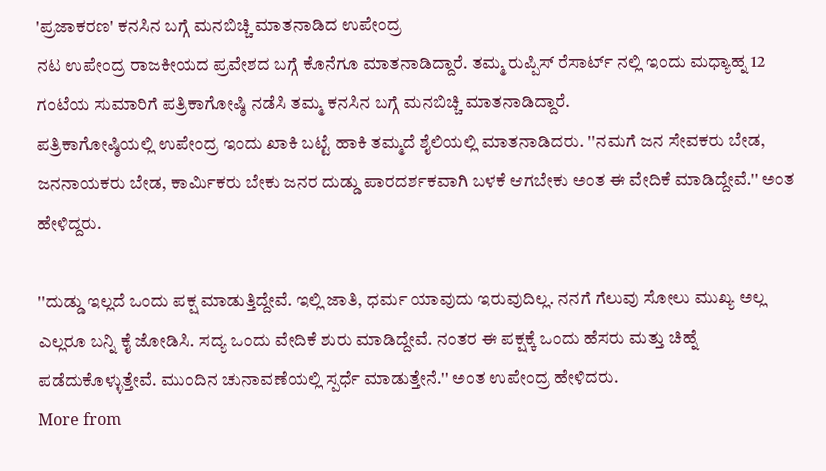'ಪ್ರಜಾಕರಣ' ಕನಸಿನ ಬಗ್ಗೆ ಮನಬಿಚ್ಚಿ ಮಾತನಾಡಿದ ಉಪೇಂದ್ರ
ನಟ ಉಪೇಂದ್ರ ರಾಜಕೀಯದ ಪ್ರವೇಶದ ಬಗ್ಗೆ ಕೊನೆಗೂ ಮಾತನಾಡಿದ್ದಾರೆ. ತಮ್ಮ ರುಪ್ಪಿಸ್ ರೆಸಾರ್ಟ್ ನಲ್ಲಿ ಇಂದು ಮಧ್ಯಾಹ್ನ 12 ಗಂಟೆಯ ಸುಮಾರಿಗೆ ಪತ್ರಿಕಾಗೋಷ್ಠಿ ನಡೆಸಿ ತಮ್ಮ ಕನಸಿನ ಬಗ್ಗೆ ಮನಬಿಚ್ಚಿ ಮಾತನಾಡಿದ್ದಾರೆ.
ಪತ್ರಿಕಾಗೋಷ್ಠಿಯಲ್ಲಿ ಉಪೇಂದ್ರ ಇಂದು ಖಾಕಿ ಬಟ್ಟೆ ಹಾಕಿ ತಮ್ಮದೆ ಶೈಲಿಯಲ್ಲಿ ಮಾತನಾಡಿದರು. ''ನಮಗೆ ಜನ ಸೇವಕರು ಬೇಡ, ಜನನಾಯಕರು ಬೇಡ, ಕಾರ್ಮಿಕರು ಬೇಕು ಜನರ ದುಡ್ಡು ಪಾರದರ್ಶಕವಾಗಿ ಬಳಕೆ ಆಗಬೇಕು ಅಂತ ಈ ವೇದಿಕೆ ಮಾಡಿದ್ದೇವೆ.'' ಅಂತ ಹೇಳಿದ್ದರು.

''ದುಡ್ಡು ಇಲ್ಲದೆ ಒಂದು ಪಕ್ಷ ಮಾಡುತ್ತಿದ್ದೇವೆ. ಇಲ್ಲಿ ಜಾತಿ, ಧರ್ಮ ಯಾವುದು ಇರುವುದಿಲ್ಲ. ನನಗೆ ಗೆಲುವು ಸೋಲು ಮುಖ್ಯ ಅಲ್ಲ ಎಲ್ಲರೂ ಬನ್ನಿ ಕೈ ಜೋಡಿಸಿ. ಸದ್ಯ ಒಂದು ವೇದಿಕೆ ಶುರು ಮಾಡಿದ್ದೇವೆ. ನಂತರ ಈ ಪಕ್ಷಕ್ಕೆ ಒಂದು ಹೆಸರು ಮತ್ತು ಚಿಹ್ನೆ ಪಡೆದುಕೊಳ್ಳುತ್ತೇವೆ. ಮುಂದಿನ ಚುನಾವಣೆಯಲ್ಲಿ ಸ್ಪರ್ಧೆ ಮಾಡುತ್ತೇನೆ.'' ಅಂತ ಉಪೇಂದ್ರ ಹೇಳಿದರು.
More from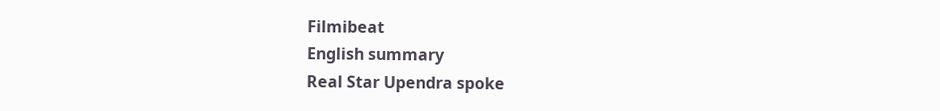Filmibeat
English summary
Real Star Upendra spoke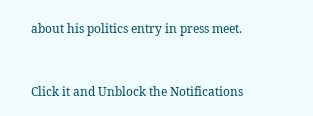about his politics entry in press meet.


Click it and Unblock the Notifications